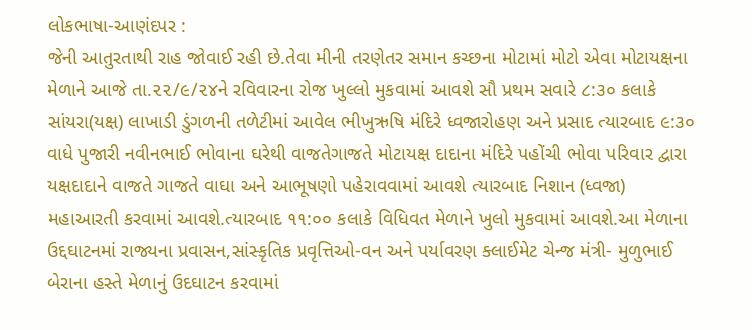લોકભાષા-આણંદપર :
જેની આતુરતાથી રાહ જોવાઈ રહી છે.તેવા મીની તરણેતર સમાન કચ્છના મોટામાં મોટો એવા મોટાયક્ષના મેળાને આજે તા.૨૨/૯/૨૪ને રવિવારના રોજ ખુલ્લો મુકવામાં આવશે સૌ પ્રથમ સવારે ૮:૩૦ કલાકે સાંયરા(યક્ષ) લાખાડી ડુંગળની તળેટીમાં આવેલ ભીખુઋષિ મંદિરે ધ્વજારોહણ અને પ્રસાદ ત્યારબાદ ૯:૩૦ વાધે પુજારી નવીનભાઈ ભોવાના ઘરેથી વાજતેગાજતે મોટાયક્ષ દાદાના મંદિરે પહોંચી ભોવા પરિવાર દ્વારા યક્ષદાદાને વાજતે ગાજતે વાઘા અને આભૂષણો પહેરાવવામાં આવશે ત્યારબાદ નિશાન (ધ્વજા) મહાઆરતી કરવામાં આવશે.ત્યારબાદ ૧૧:૦૦ કલાકે વિધિવત મેળાને ખુલો મુકવામાં આવશે.આ મેળાના ઉદ્દઘાટનમાં રાજ્યના પ્રવાસન,સાંસ્કૃતિક પ્રવૃત્તિઓ-વન અને પર્યાવરણ ક્લાઈમેટ ચેન્જ મંત્રી- મુળુભાઈ બેરાના હસ્તે મેળાનું ઉદઘાટન કરવામાં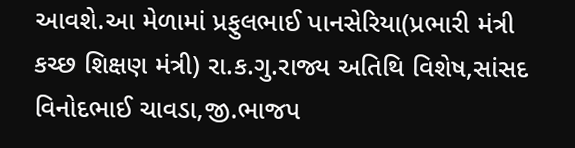આવશે.આ મેળામાં પ્રફુલભાઈ પાનસેરિયા(પ્રભારી મંત્રી કચ્છ શિક્ષણ મંત્રી) રા.ક.ગુ.રાજ્ય અતિથિ વિશેષ,સાંસદ વિનોદભાઈ ચાવડા,જી.ભાજપ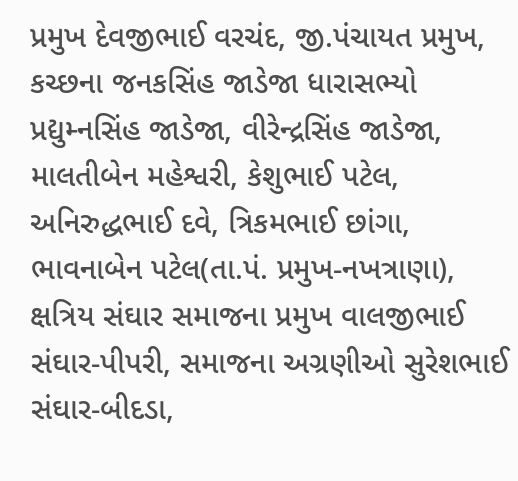પ્રમુખ દેવજીભાઈ વરચંદ, જી.પંચાયત પ્રમુખ, કચ્છના જનકસિંહ જાડેજા ધારાસભ્યો પ્રદ્યુમ્નસિંહ જાડેજા, વીરેન્દ્રસિંહ જાડેજા, માલતીબેન મહેશ્વરી, કેશુભાઈ પટેલ, અનિરુદ્ધભાઈ દવે, ત્રિકમભાઈ છાંગા, ભાવનાબેન પટેલ(તા.પં. પ્રમુખ-નખત્રાણા), ક્ષત્રિય સંઘાર સમાજના પ્રમુખ વાલજીભાઈ સંઘાર-પીપરી, સમાજના અગ્રણીઓ સુરેશભાઈ સંઘાર-બીદડા,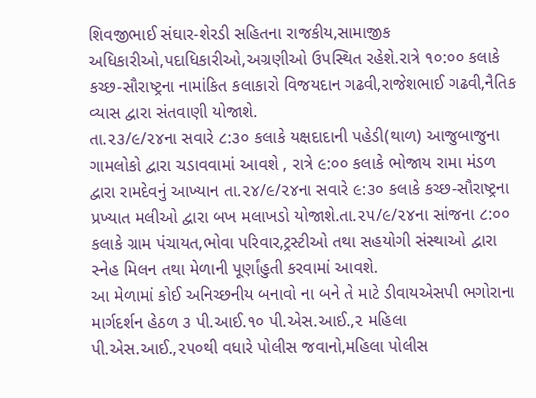શિવજીભાઈ સંઘાર-શેરડી સહિતના રાજકીય,સામાજીક અધિકારીઓ,પદાધિકારીઓ,અગ્રણીઓ ઉપસ્થિત રહેશે.રાત્રે ૧૦:૦૦ કલાકે કચ્છ-સૌરાષ્ટ્રના નામાંકિત કલાકારો વિજયદાન ગઢવી,રાજેશભાઈ ગઢવી,નૈતિક વ્યાસ દ્વારા સંતવાણી યોજાશે.
તા.૨૩/૯/૨૪ના સવારે ૮:૩૦ કલાકે યક્ષદાદાની પહેડી(થાળ) આજુબાજુના ગામલોકો દ્વારા ચડાવવામાં આવશે , રાત્રે ૯:૦૦ કલાકે ભોજાય રામા મંડળ દ્વારા રામદેવનું આખ્યાન તા.૨૪/૯/૨૪ના સવારે ૯:૩૦ કલાકે કચ્છ-સૌરાષ્ટ્રના પ્રખ્યાત મલીઓ દ્વારા બખ મલાખડો યોજાશે.તા.૨૫/૯/૨૪ના સાંજના ૮:૦૦ કલાકે ગ્રામ પંચાયત,ભોવા પરિવાર,ટ્રસ્ટીઓ તથા સહયોગી સંસ્થાઓ દ્વારા સ્નેહ મિલન તથા મેળાની પૂર્ણાંહુતી કરવામાં આવશે.
આ મેળામાં કોઈ અનિચ્છનીય બનાવો ના બને તે માટે ડીવાયએસપી ભગોરાના માર્ગદર્શન હેઠળ ૩ પી.આઈ.૧૦ પી.એસ.આઈ.,૨ મહિલા પી.એસ.આઈ.,૨૫૦થી વધારે પોલીસ જવાનો,મહિલા પોલીસ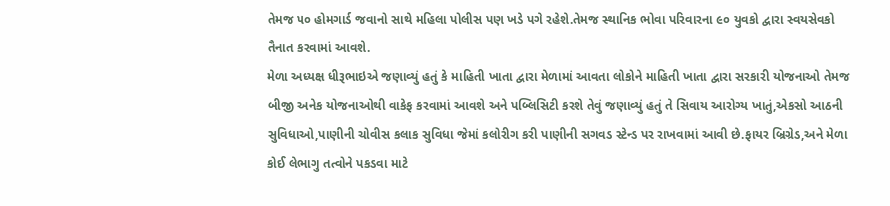તેમજ ૫૦ હોમગાર્ડ જવાનો સાથે મહિલા પોલીસ પણ ખડે પગે રહેશે.તેમજ સ્થાનિક ભોવા પરિવારના ૯૦ યુવકો દ્વારા સ્વયસેવકો તૈનાત કરવામાં આવશે.
મેળા અધ્યક્ષ ધીરૂભાઇએ જણાવ્યું હતું કે માહિતી ખાતા દ્વારા મેળામાં આવતા લોકોને માહિતી ખાતા દ્વારા સરકારી યોજનાઓ તેમજ બીજી અનેક યોજનાઓથી વાકેફ કરવામાં આવશે અને પબ્લિસિટી કરશે તેવું જણાવ્યું હતું તે સિવાય આરોગ્ય ખાતું,એકસો આઠની સુવિધાઓ,પાણીની ચોવીસ કલાક સુવિધા જેમાં કલોરીગ કરી પાણીની સગવડ સ્ટેન્ડ પર રાખવામાં આવી છે.ફાયર બ્રિગ્રેડ,અને મેળા કોઈ લેભાગુ તત્વોને પકડવા માટે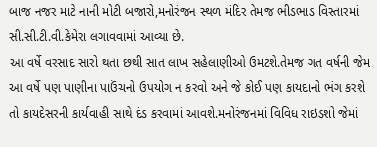બાજ નજર માટે નાની મોટી બજારો,મનોરંજન સ્થળ મંદિર તેમજ ભીડભાડ વિસ્તારમાં સી.સી.ટી.વી.કેમેરા લગાવવામાં આવ્યા છે.
આ વર્ષે વરસાદ સારો થતા છથી સાત લાખ સહેલાણીઓ ઉમટશે.તેમજ ગત વર્ષની જેમ આ વર્ષે પણ પાણીના પાઉંચનો ઉપયોગ ન કરવો અને જે કોઈ પણ કાયદાનો ભંગ કરશે તો કાયદેસરની કાર્યવાહી સાથે દંડ કરવામાં આવશે.મનોરંજનમાં વિવિધ રાઇડશો જેમાં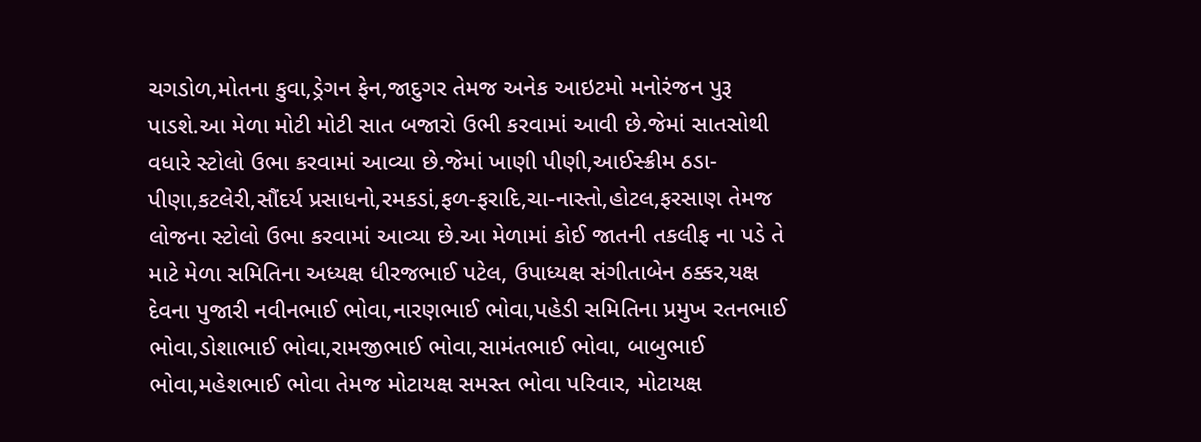ચગડોળ,મોતના કુવા,ડ્રેગન ફેન,જાદુગર તેમજ અનેક આઇટમો મનોરંજન પુરૂ પાડશે.આ મેળા મોટી મોટી સાત બજારો ઉભી કરવામાં આવી છે.જેમાં સાતસોથી વધારે સ્ટોલો ઉભા કરવામાં આવ્યા છે.જેમાં ખાણી પીણી,આઈસ્ક્રીમ ઠડા-પીણા,કટલેરી,સૌંદર્ય પ્રસાધનો,રમકડાં,ફળ-ફરાદિ,ચા-નાસ્તો,હોટલ,ફરસાણ તેમજ લોજના સ્ટોલો ઉભા કરવામાં આવ્યા છે.આ મેળામાં કોઈ જાતની તકલીફ ના પડે તે માટે મેળા સમિતિના અધ્યક્ષ ધીરજભાઈ પટેલ, ઉપાધ્યક્ષ સંગીતાબેન ઠક્કર,યક્ષ દેવના પુજારી નવીનભાઈ ભોવા,નારણભાઈ ભોવા,પહેડી સમિતિના પ્રમુખ રતનભાઈ ભોવા,ડોશાભાઈ ભોવા,રામજીભાઈ ભોવા,સામંતભાઈ ભોવા, બાબુભાઈ ભોવા,મહેશભાઈ ભોવા તેમજ મોટાયક્ષ સમસ્ત ભોવા પરિવાર, મોટાયક્ષ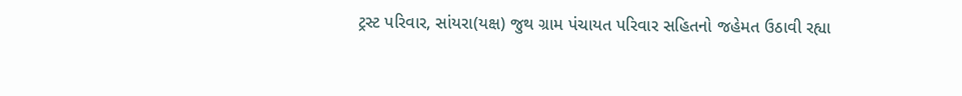ટ્રસ્ટ પરિવાર, સાંયરા(યક્ષ) જુથ ગ્રામ પંચાયત પરિવાર સહિતનો જહેમત ઉઠાવી રહ્યા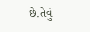છે.તેવું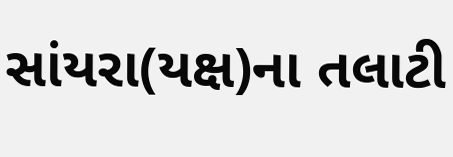સાંયરા(યક્ષ)ના તલાટી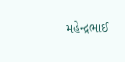મહેન્દ્રભાઈ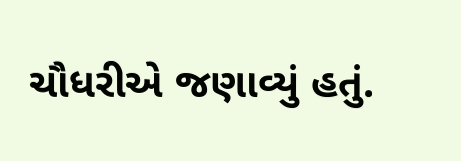ચૌધરીએ જણાવ્યું હતું.